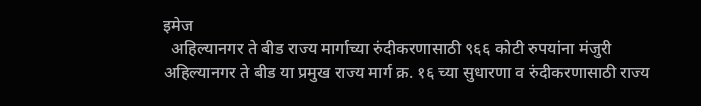इमेज
  अहिल्यानगर ते बीड राज्य मार्गाच्या रुंदीकरणासाठी ९६६ कोटी रुपयांना मंजुरी अहिल्यानगर ते बीड या प्रमुख राज्य मार्ग क्र. १६ च्या सुधारणा व रुंदीकरणासाठी राज्य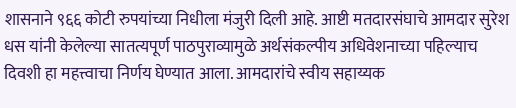शासनाने ९६६ कोटी रुपयांच्या निधीला मंजुरी दिली आहे. आष्टी मतदारसंघाचे आमदार सुरेश धस यांनी केलेल्या सातत्यपूर्ण पाठपुराव्यामुळे अर्थसंकल्पीय अधिवेशनाच्या पहिल्याच दिवशी हा महत्त्वाचा निर्णय घेण्यात आला. आमदारांचे स्वीय सहाय्यक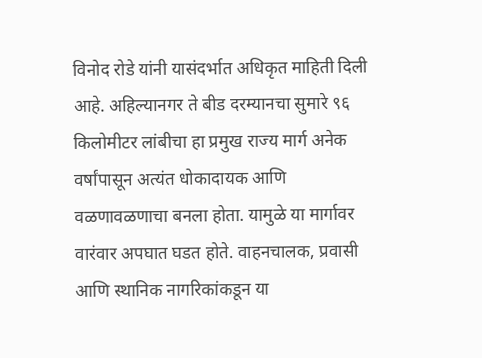विनोद रोडे यांनी यासंदर्भात अधिकृत माहिती दिली आहे. अहिल्यानगर ते बीड दरम्यानचा सुमारे ९६ किलोमीटर लांबीचा हा प्रमुख राज्य मार्ग अनेक वर्षांपासून अत्यंत धोकादायक आणि वळणावळणाचा बनला होता. यामुळे या मार्गावर वारंवार अपघात घडत होते. वाहनचालक, प्रवासी आणि स्थानिक नागरिकांकडून या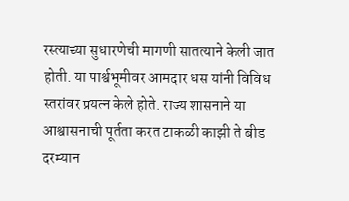रस्त्याच्या सुधारणेची मागणी सातत्याने केली जात होती. या पार्श्वभूमीवर आमदार धस यांनी विविध स्तरांवर प्रयत्न केले होते. राज्य शासनाने या आश्वासनाची पूर्तता करत टाकळी काझी ते बीड दरम्यान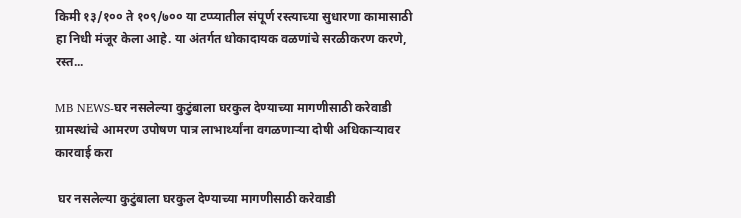किमी १३/१०० ते १०९/७०० या टप्प्यातील संपूर्ण रस्त्याच्या सुधारणा कामासाठी हा निधी मंजूर केला आहे. या अंतर्गत धोकादायक वळणांचे सरळीकरण करणे, रस्त...

MB NEWS-घर नसलेल्या कुटुंबाला घरकुल देण्याच्या मागणीसाठी करेवाडी ग्रामस्थांचे आमरण उपोषण पात्र लाभार्थ्यांना वगळणाऱ्या दोषी अधिकाऱ्यावर कारवाई करा

 घर नसलेल्या कुटुंबाला घरकुल देण्याच्या मागणीसाठी करेवाडी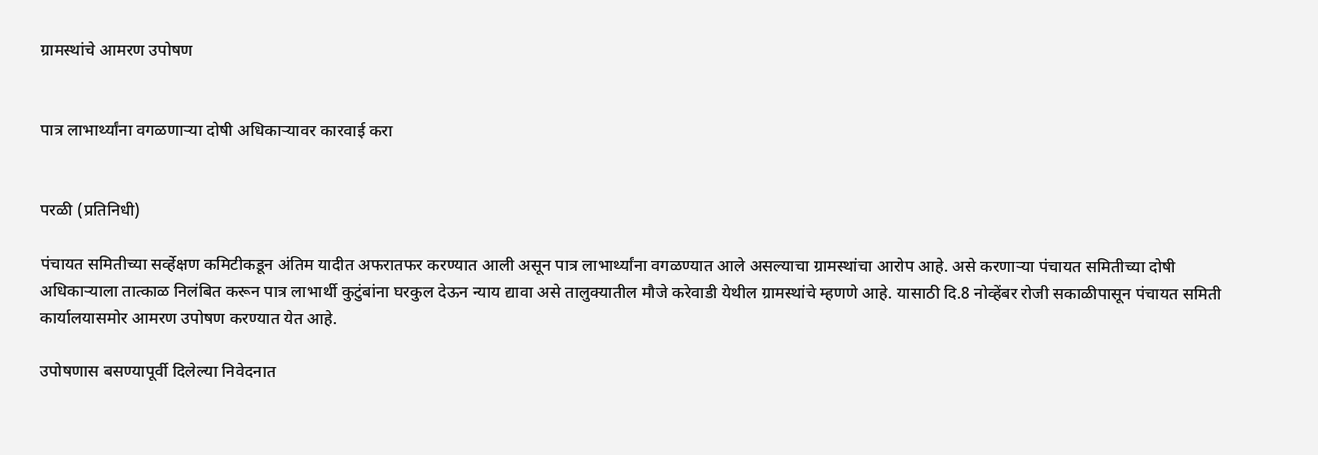ग्रामस्थांचे आमरण उपोषण


पात्र लाभार्थ्यांना वगळणाऱ्या दोषी अधिकाऱ्यावर कारवाई करा


परळी (प्रतिनिधी)

पंचायत समितीच्या सर्व्हेक्षण कमिटीकडून अंतिम यादीत अफरातफर करण्यात आली असून पात्र लाभार्थ्यांना वगळण्यात आले असल्याचा ग्रामस्थांचा आरोप आहे. असे करणाऱ्या पंचायत समितीच्या दोषी अधिकाऱ्याला तात्काळ निलंबित करून पात्र लाभार्थी कुटुंबांना घरकुल देऊन न्याय द्यावा असे तालुक्यातील मौजे करेवाडी येथील ग्रामस्थांचे म्हणणे आहे. यासाठी दि.8 नोव्हेंबर रोजी सकाळीपासून पंचायत समिती कार्यालयासमोर आमरण उपोषण करण्यात येत आहे.

उपोषणास बसण्यापूर्वी दिलेल्या निवेदनात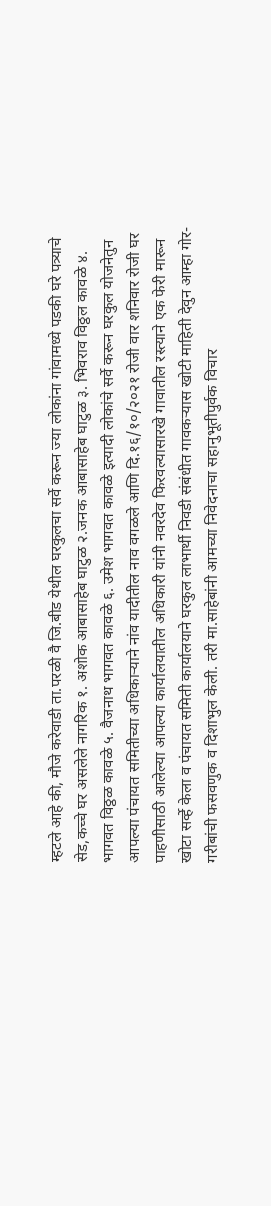म्हटले आहे की, मौजे करेवाडी ता.परळी वै जि.बीड येथील घरकुलचा सर्वे करून ज्या लोकांना गांवामध्ये पडकी घरे पत्र्याचे सेड,कच्चे घर असलेले नागरिक १. अशोक आबासाहेब घाटुळ २.जनक आबासाहेब घाटुळ ३. भिवराव विठ्ठल कावळे ४. भागवत विठ्ठळ कावळे ५. वैजनाथ भागवत कावळे ६. उमेश भागवत कावळे इत्यादी लोकांचे सर्वे करून घरकुल योजनेतुन आपल्या पंचायत समितीच्या अधिकाऱ्याने नांव यादीतील नाव वगळले आणि दि.१६/१०/२०२१ रोजी वार शनिवार रोजी घर पाहणीसाठी आलेल्या आपल्या कार्यालयातील अधिकारी यांनी नवरदेव फिरवल्यासारखे गावातील रस्त्याने एक फेरी मारून खोटा सर्व्हे केला व पंचायत समिती कार्यालयाने घरकुल लाभार्थी निवडी संबंधीत गावकऱ्यास खोटी माहिती देवुन आम्हा गोर-गरीबांची फसवणुक व दिशाभुल केली. तरी मा.साहेबांनी आमच्या निवेदनाचा सहानुभूतीपुर्वक विचार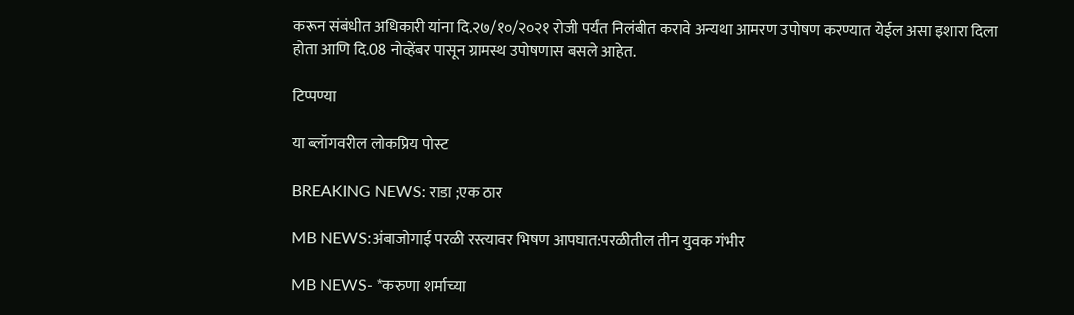करून संबंधीत अधिकारी यांना दि.२७/१०/२०२१ रोजी पर्यंत निलंबीत करावे अन्यथा आमरण उपोषण करण्यात येईल असा इशारा दिला होता आणि दि.08 नोव्हेंबर पासून ग्रामस्थ उपोषणास बसले आहेत.

टिप्पण्या

या ब्लॉगवरील लोकप्रिय पोस्ट

BREAKING NEWS: राडा ;एक ठार

MB NEWS:अंबाजोगाई परळी रस्त्यावर भिषण आपघात:परळीतील तीन युवक गंभीर

MB NEWS- *करुणा शर्माच्या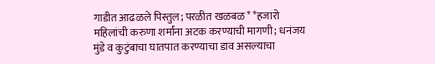गाडीत आढळले पिस्तुल; परळीत खळबळ* *हजारो महिलांची करुणा शर्मांना अटक करण्याची मागणी; धनंजय मुंडे व कुटुंबाचा घातपात करण्याचा डाव असल्याचा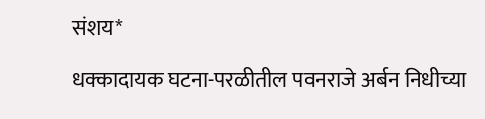संशय*

धक्कादायक घटना-परळीतील पवनराजे अर्बन निधीच्या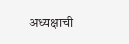अध्यक्षाची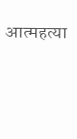आत्महत्या